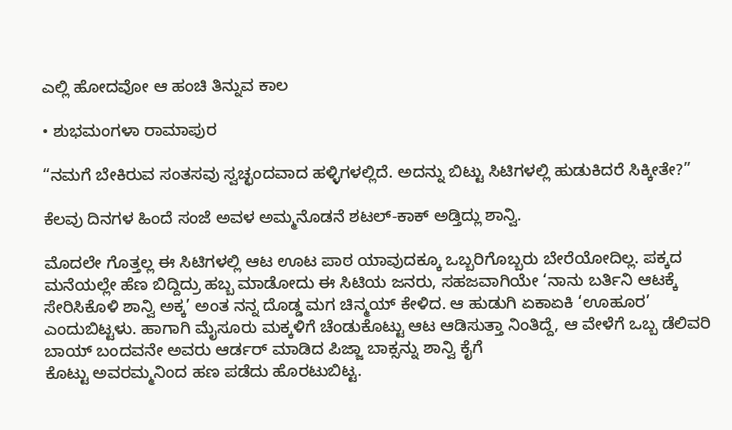ಎಲ್ಲಿ ಹೋದವೋ ಆ ಹಂಚಿ ತಿನ್ನುವ ಕಾಲ

• ಶುಭಮಂಗಳಾ ರಾಮಾಪುರ

“ನಮಗೆ ಬೇಕಿರುವ ಸಂತಸವು ಸ್ವಚ್ಛಂದವಾದ ಹಳ್ಳಿಗಳಲ್ಲಿದೆ. ಅದನ್ನು ಬಿಟ್ಟು ಸಿಟಿಗಳಲ್ಲಿ ಹುಡುಕಿದರೆ ಸಿಕ್ಕೀತೇ?”

ಕೆಲವು ದಿನಗಳ ಹಿಂದೆ ಸಂಜೆ ಅವಳ ಅಮ್ಮನೊಡನೆ ಶಟಲ್-ಕಾಕ್ ಅಡ್ತಿದ್ಲು ಶಾನ್ವಿ.

ಮೊದಲೇ ಗೊತ್ತಲ್ಲ ಈ ಸಿಟಿಗಳಲ್ಲಿ ಆಟ ಊಟ ಪಾಠ ಯಾವುದಕ್ಕೂ ಒಬ್ಬರಿಗೊಬ್ಬರು ಬೇರೆಯೋದಿಲ್ಲ. ಪಕ್ಕದ ಮನೆಯಲ್ಲೇ ಹೆಣ ಬಿದ್ದಿದ್ರು ಹಬ್ಬ ಮಾಡೋದು ಈ ಸಿಟಿಯ ಜನರು, ಸಹಜವಾಗಿಯೇ ‘ನಾನು ಬರ್ತಿನಿ ಆಟಕ್ಕೆ ಸೇರಿಸಿಕೊಳಿ ಶಾನ್ವಿ ಅಕ್ಕ’ ಅಂತ ನನ್ನ ದೊಡ್ಡ ಮಗ ಚಿನ್ಮಯ್ ಕೇಳಿದ. ಆ ಹುಡುಗಿ ಏಕಾಏಕಿ ‘ಊಹೂರ’ ಎಂದುಬಿಟ್ಟಳು. ಹಾಗಾಗಿ ಮೈಸೂರು ಮಕ್ಕಳಿಗೆ ಚೆಂಡುಕೊಟ್ಟು ಆಟ ಆಡಿಸುತ್ತಾ ನಿಂತಿದ್ದೆ, ಆ ವೇಳೆಗೆ ಒಬ್ಬ ಡೆಲಿವರಿ ಬಾಯ್ ಬಂದವನೇ ಅವರು ಆರ್ಡರ್ ಮಾಡಿದ ಪಿಜ್ಜಾ ಬಾಕ್ಸನ್ನು ಶಾನ್ವಿ ಕೈಗೆ
ಕೊಟ್ಟು ಅವರಮ್ಮನಿಂದ ಹಣ ಪಡೆದು ಹೊರಟುಬಿಟ್ಟ.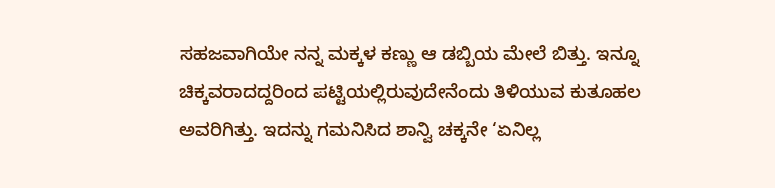ಸಹಜವಾಗಿಯೇ ನನ್ನ ಮಕ್ಕಳ ಕಣ್ಣು ಆ ಡಬ್ಬಿಯ ಮೇಲೆ ಬಿತ್ತು. ಇನ್ನೂ ಚಿಕ್ಕವರಾದದ್ದರಿಂದ ಪಟ್ಟಿಯಲ್ಲಿರುವುದೇನೆಂದು ತಿಳಿಯುವ ಕುತೂಹಲ ಅವರಿಗಿತ್ತು. ಇದನ್ನು ಗಮನಿಸಿದ ಶಾನ್ವಿ ಚಕ್ಕನೇ ‘ಏನಿಲ್ಲ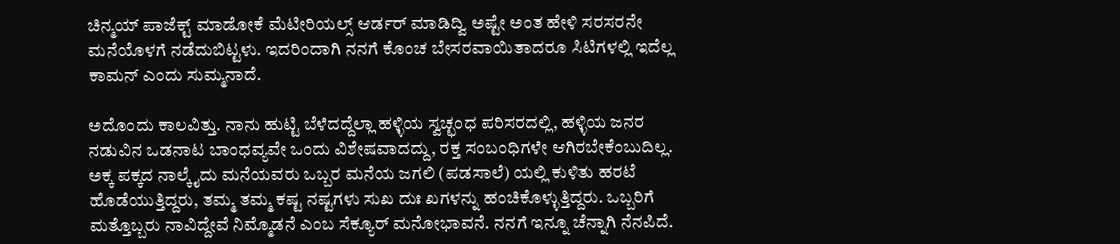ಚಿನ್ಮಯ್ ಪಾಜೆಕ್ಟ್ ಮಾಡೋಕೆ ಮೆಟೀರಿಯಲ್ಸ್ ಆರ್ಡರ್ ಮಾಡಿದ್ವಿ ಅಷ್ಟೇ ಅಂತ ಹೇಳಿ ಸರಸರನೇ ಮನೆಯೊಳಗೆ ನಡೆದುಬಿಟ್ಟಳು. ಇದರಿಂದಾಗಿ ನನಗೆ ಕೊಂಚ ಬೇಸರವಾಯಿತಾದರೂ ಸಿಟಿಗಳಲ್ಲಿ ಇದೆಲ್ಲ ಕಾಮನ್ ಎಂದು ಸುಮ್ಮನಾದೆ.

ಅದೊಂದು ಕಾಲವಿತ್ತು. ನಾನು ಹುಟ್ಟಿ ಬೆಳೆದದ್ದೆಲ್ಲಾ ಹಳ್ಳಿಯ ಸ್ವಚ್ಛಂಧ ಪರಿಸರದಲ್ಲಿ, ಹಳ್ಳಿಯ ಜನರ ನಡುವಿನ ಒಡನಾಟ ಬಾಂಧವ್ಯವೇ ಒಂದು ವಿಶೇಷವಾದದ್ದು, ರಕ್ತ ಸಂಬಂಧಿಗಳೇ ಆಗಿರಬೇಕೆಂಬುದಿಲ್ಲ. ಅಕ್ಕ ಪಕ್ಕದ ನಾಲ್ಕೈದು ಮನೆಯವರು ಒಬ್ಬರ ಮನೆಯ ಜಗಲಿ (ಪಡಸಾಲೆ) ಯಲ್ಲಿ ಕುಳಿತು ಹರಟೆ ಹೊಡೆಯುತ್ತಿದ್ದರು, ತಮ್ಮ ತಮ್ಮ ಕಷ್ಟ ನಷ್ಟಗಳು ಸುಖ ದುಃ ಖಗಳನ್ನು ಹಂಚಿಕೊಳ್ಳುತ್ತಿದ್ದರು. ಒಬ್ಬರಿಗೆ ಮತ್ತೊಬ್ಬರು ನಾವಿದ್ದೇವೆ ನಿಮ್ಮೊಡನೆ ಎಂಬ ಸೆಕ್ಯೂರ್‌ ಮನೋಭಾವನೆ. ನನಗೆ ಇನ್ನೂ ಚೆನ್ನಾಗಿ ನೆನಪಿದೆ.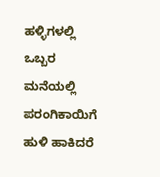ಹಳ್ಳಿಗಳಲ್ಲಿ ಒಬ್ಬರ ಮನೆಯಲ್ಲಿ ಪರಂಗಿಕಾಯಿಗೆ ಹುಳಿ ಹಾಕಿದರೆ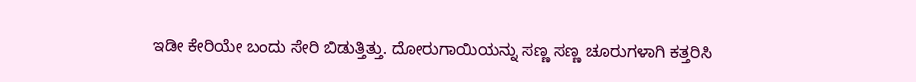ಇಡೀ ಕೇರಿಯೇ ಬಂದು ಸೇರಿ ಬಿಡುತ್ತಿತ್ತು. ದೋರುಗಾಯಿಯನ್ನು ಸಣ್ಣ ಸಣ್ಣ ಚೂರುಗಳಾಗಿ ಕತ್ತರಿಸಿ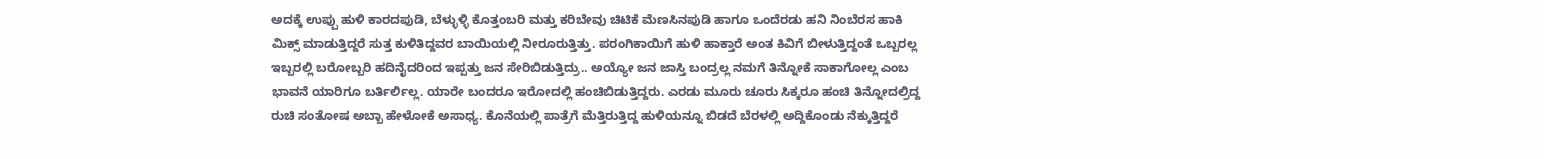ಅದಕ್ಕೆ ಉಪ್ಪು ಹುಳಿ ಕಾರದಪುಡಿ, ಬೆಳ್ಳುಳ್ಳಿ ಕೊತ್ತಂಬರಿ ಮತ್ತು ಕರಿಬೇವು ಚಿಟಿಕೆ ಮೆಣಸಿನಪುಡಿ ಹಾಗೂ ಒಂದೆರಡು ಹನಿ ನಿಂಬೆರಸ ಹಾಕಿ ಮಿಕ್ಸ್ ಮಾಡುತ್ತಿದ್ದರೆ ಸುತ್ತ ಕುಳಿತಿದ್ದವರ ಬಾಯಿಯಲ್ಲಿ ನೀರೂರುತ್ತಿತ್ತು. ಪರಂಗಿಕಾಯಿಗೆ ಹುಳಿ ಹಾಕ್ತಾರೆ ಅಂತ ಕಿವಿಗೆ ಬೀಳುತ್ತಿದ್ದಂತೆ ಒಬ್ಬರಲ್ಲ ಇಬ್ಬರಲ್ಲಿ ಬರೋಬ್ಬರಿ ಹದಿನೈದರಿಂದ ಇಪ್ಪತ್ತು ಜನ ಸೇರಿಬಿಡುತ್ತಿದ್ರು.. ಅಯ್ಯೋ ಜನ ಜಾಸ್ತಿ ಬಂದ್ರಲ್ಲ ನಮಗೆ ತಿನ್ನೋಕೆ ಸಾಕಾಗೋಲ್ಲ ಎಂಬ ಭಾವನೆ ಯಾರಿಗೂ ಬರ್ತಿರ್ಲಿಲ್ಲ. ಯಾರೇ ಬಂದರೂ ಇರೋದಲ್ಲಿ ಹಂಚಿಬಿಡುತ್ತಿದ್ದರು. ಎರಡು ಮೂರು ಚೂರು ಸಿಕ್ಕರೂ ಹಂಚಿ ತಿನ್ನೋದಲ್ರಿದ್ದ ರುಚಿ ಸಂತೋಷ ಅಬ್ಬಾ ಹೇಳೋಕೆ ಅಸಾಧ್ಯ. ಕೊನೆಯಲ್ಲಿ ಪಾತ್ರೆಗೆ ಮೆತ್ತಿರುತ್ತಿದ್ದ ಹುಳಿಯನ್ನೂ ಬಿಡದೆ ಬೆರಳಲ್ಲಿ ಅದ್ದಿಕೊಂಡು ನೆಕ್ಕುತ್ತಿದ್ದರೆ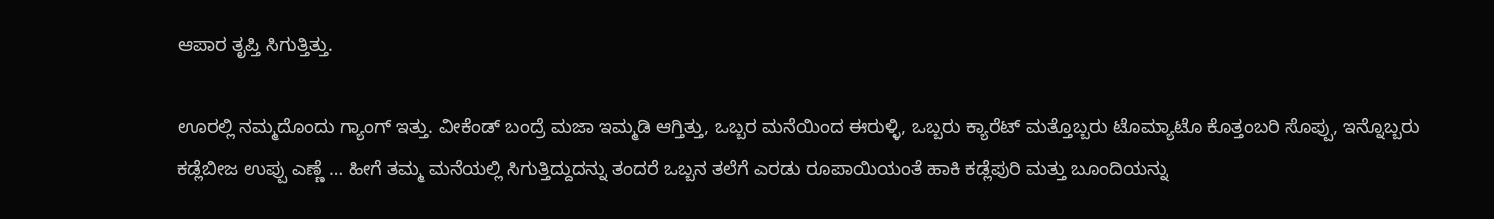ಆಪಾರ ತೃಪ್ತಿ ಸಿಗುತ್ತಿತ್ತು.

ಊರಲ್ಲಿ ನಮ್ಮದೊಂದು ಗ್ಯಾಂಗ್ ಇತ್ತು. ವೀಕೆಂಡ್ ಬಂದ್ರೆ ಮಜಾ ಇಮ್ಮಡಿ ಆಗ್ತಿತ್ತು, ಒಬ್ಬರ ಮನೆಯಿಂದ ಈರುಳ್ಳಿ, ಒಬ್ಬರು ಕ್ಯಾರೆಟ್ ಮತ್ತೊಬ್ಬರು ಟೊಮ್ಯಾಟೊ ಕೊತ್ತಂಬರಿ ಸೊಪ್ಪು, ಇನ್ನೊಬ್ಬರು ಕಡ್ಲೆಬೀಜ ಉಪ್ಪು ಎಣ್ಣೆ … ಹೀಗೆ ತಮ್ಮ ಮನೆಯಲ್ಲಿ ಸಿಗುತ್ತಿದ್ದುದನ್ನು ತಂದರೆ ಒಬ್ಬನ ತಲೆಗೆ ಎರಡು ರೂಪಾಯಿಯಂತೆ ಹಾಕಿ ಕಡ್ಲೆಪುರಿ ಮತ್ತು ಬೂಂದಿಯನ್ನು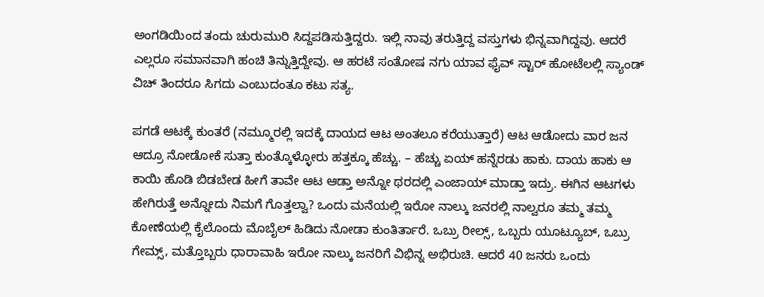ಅಂಗಡಿಯಿಂದ ತಂದು ಚುರುಮುರಿ ಸಿದ್ದಪಡಿಸುತ್ತಿದ್ದರು. ಇಲ್ಲಿ ನಾವು ತರುತ್ತಿದ್ದ ವಸ್ತುಗಳು ಭಿನ್ನವಾಗಿದ್ದವು. ಆದರೆ ಎಲ್ಲರೂ ಸಮಾನವಾಗಿ ಹಂಚಿ ತಿನ್ನುತ್ತಿದ್ದೇವು. ಆ ಹರಟೆ ಸಂತೋಷ ನಗು ಯಾವ ಫೈವ್ ಸ್ಟಾರ್ ಹೋಟೆಲಲ್ಲಿ ಸ್ಯಾಂಡ್ ವಿಚ್‌ ತಿಂದರೂ ಸಿಗದು ಎಂಬುದಂತೂ ಕಟು ಸತ್ಯ.

ಪಗಡೆ ಆಟಕ್ಕೆ ಕುಂತರೆ (ನಮ್ಮೂರಲ್ಲಿ ಇದಕ್ಕೆ ದಾಯದ ಆಟ ಅಂತಲೂ ಕರೆಯುತ್ತಾರೆ) ಆಟ ಆಡೋದು ವಾರ ಜನ ಆದ್ರೂ ನೋಡೋಕೆ ಸುತ್ತಾ ಕುಂತ್ಕೊಳ್ಳೋರು ಹತ್ತಕ್ಕೂ ಹೆಚ್ಚು. – ಹೆಚ್ಚು ಏಯ್ ಹನ್ನೆರಡು ಹಾಕು. ದಾಯ ಹಾಕು ಆ ಕಾಯಿ ಹೊಡಿ ಬಿಡಬೇಡ ಹೀಗೆ ತಾವೇ ಆಟ ಆಡ್ತಾ ಅನ್ನೋ ಥರದಲ್ಲಿ ಎಂಜಾಯ್‌ ಮಾಡ್ತಾ ಇದ್ರು. ಈಗಿನ ಆಟಗಳು ಹೇಗಿರುತ್ತೆ ಅನ್ನೋದು ನಿಮಗೆ ಗೊತ್ತಲ್ವಾ? ಒಂದು ಮನೆಯಲ್ಲಿ ಇರೋ ನಾಲ್ಕು ಜನರಲ್ಲಿ ನಾಲ್ವರೂ ತಮ್ಮ ತಮ್ಮ ಕೋಣೆಯಲ್ಲಿ ಕೈಲೊಂದು ಮೊಬೈಲ್ ಹಿಡಿದು ನೋಡಾ ಕುಂತಿರ್ತಾರೆ. ಒಬ್ರು ರೀಲ್ಸ್, ಒಬ್ಬರು ಯೂಟ್ಯೂಬ್, ಒಬ್ರು ಗೇಮ್ಸ್, ಮತ್ತೊಬ್ಬರು ಧಾರಾವಾಹಿ ಇರೋ ನಾಲ್ಕು ಜನರಿಗೆ ವಿಭಿನ್ನ ಅಭಿರುಚಿ. ಆದರೆ 40 ಜನರು ಒಂದು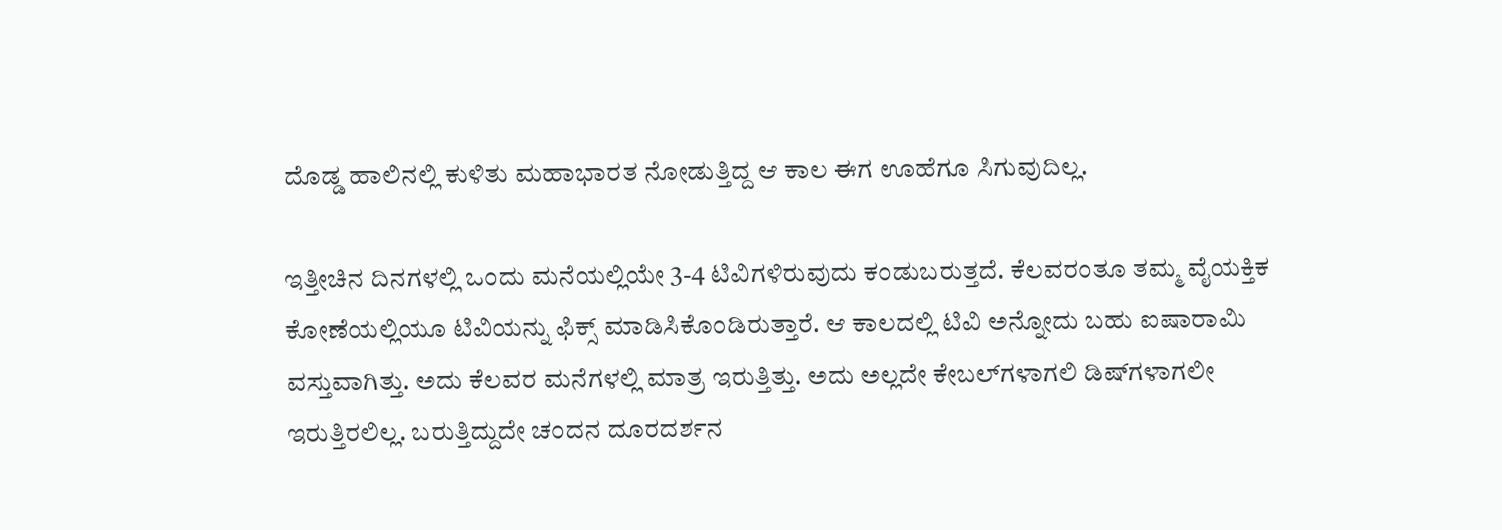ದೊಡ್ಡ ಹಾಲಿನಲ್ಲಿ ಕುಳಿತು ಮಹಾಭಾರತ ನೋಡುತ್ತಿದ್ದ ಆ ಕಾಲ ಈಗ ಊಹೆಗೂ ಸಿಗುವುದಿಲ್ಲ.

ಇತ್ತೀಚಿನ ದಿನಗಳಲ್ಲಿ ಒಂದು ಮನೆಯಲ್ಲಿಯೇ 3-4 ಟಿವಿಗಳಿರುವುದು ಕಂಡುಬರುತ್ತದೆ. ಕೆಲವರಂತೂ ತಮ್ಮ ವೈಯಕ್ತಿಕ ಕೋಣೆಯಲ್ಲಿಯೂ ಟಿವಿಯನ್ನು ಫಿಕ್ಸ್ ಮಾಡಿಸಿಕೊಂಡಿರುತ್ತಾರೆ. ಆ ಕಾಲದಲ್ಲಿ ಟಿವಿ ಅನ್ನೋದು ಬಹು ಐಷಾರಾಮಿ ವಸ್ತುವಾಗಿತ್ತು. ಅದು ಕೆಲವರ ಮನೆಗಳಲ್ಲಿ ಮಾತ್ರ ಇರುತ್ತಿತ್ತು. ಅದು ಅಲ್ಲದೇ ಕೇಬಲ್‌ಗಳಾಗಲಿ ಡಿಷ್‌ಗಳಾಗಲೀ ಇರುತ್ತಿರಲಿಲ್ಲ. ಬರುತ್ತಿದ್ದುದೇ ಚಂದನ ದೂರದರ್ಶನ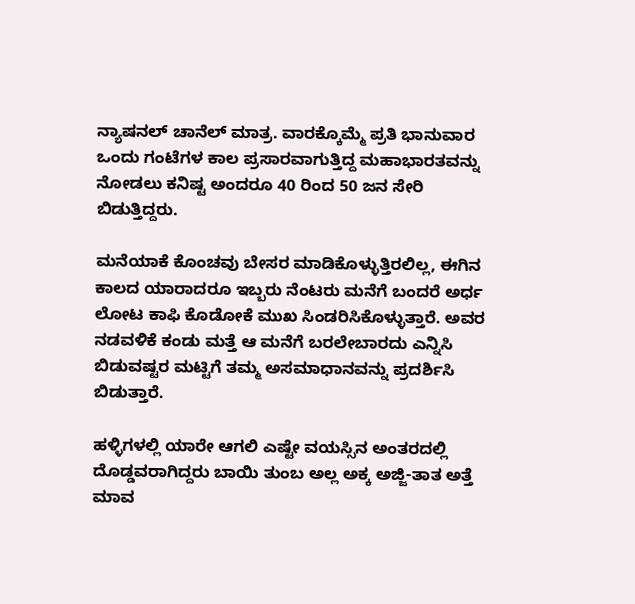ನ್ಯಾಷನಲ್ ಚಾನೆಲ್ ಮಾತ್ರ. ವಾರಕ್ಕೊಮ್ಮೆ ಪ್ರತಿ ಭಾನುವಾರ ಒಂದು ಗಂಟೆಗಳ ಕಾಲ ಪ್ರಸಾರವಾಗುತ್ತಿದ್ದ ಮಹಾಭಾರತವನ್ನು ನೋಡಲು ಕನಿಷ್ಟ ಅಂದರೂ 40 ರಿಂದ 50 ಜನ ಸೇರಿ ಬಿಡುತ್ತಿದ್ದರು.

ಮನೆಯಾಕೆ ಕೊಂಚವು ಬೇಸರ ಮಾಡಿಕೊಳ್ಳುತ್ತಿರಲಿಲ್ಲ, ಈಗಿನ ಕಾಲದ ಯಾರಾದರೂ ಇಬ್ಬರು ನೆಂಟರು ಮನೆಗೆ ಬಂದರೆ ಅರ್ಧ ಲೋಟ ಕಾಫಿ ಕೊಡೋಕೆ ಮುಖ ಸಿಂಡರಿಸಿಕೊಳ್ಳುತ್ತಾರೆ. ಅವರ ನಡವಳಿಕೆ ಕಂಡು ಮತ್ತೆ ಆ ಮನೆಗೆ ಬರಲೇಬಾರದು ಎನ್ನಿಸಿ ಬಿಡುವಷ್ಟರ ಮಟ್ಟಿಗೆ ತಮ್ಮ ಅಸಮಾಧಾನವನ್ನು ಪ್ರದರ್ಶಿಸಿ ಬಿಡುತ್ತಾರೆ.

ಹಳ್ಳಿಗಳಲ್ಲಿ ಯಾರೇ ಆಗಲಿ ಎಷ್ಟೇ ವಯಸ್ಸಿನ ಅಂತರದಲ್ಲಿ ದೊಡ್ಡವರಾಗಿದ್ದರು ಬಾಯಿ ತುಂಬ ಅಲ್ಲ ಅಕ್ಕ ಅಜ್ಜಿ-ತಾತ ಅತ್ತೆ ಮಾವ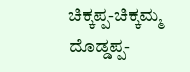ಚಿಕ್ಕಪ್ಪ-ಚಿಕ್ಕಮ್ಮ ದೊಡ್ಡಪ್ಪ-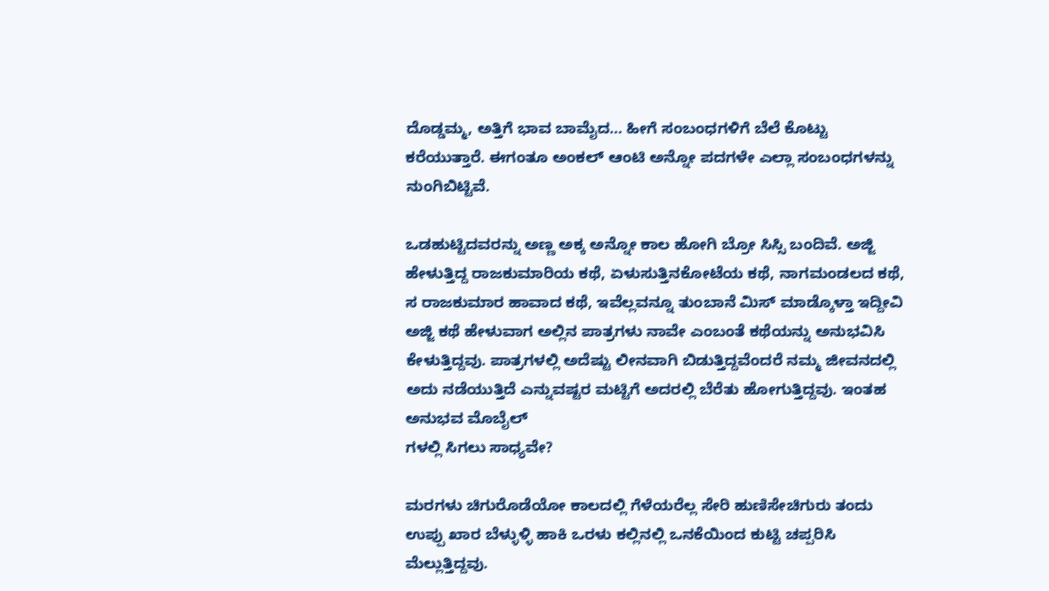ದೊಡ್ಡಮ್ಮ, ಅತ್ತಿಗೆ ಭಾವ ಬಾಮೈದ… ಹೀಗೆ ಸಂಬಂಧಗಳಿಗೆ ಬೆಲೆ ಕೊಟ್ಟು ಕರೆಯುತ್ತಾರೆ. ಈಗಂತೂ ಅಂಕಲ್ ಆಂಟಿ ಅನ್ನೋ ಪದಗಳೇ ಎಲ್ಲಾ ಸಂಬಂಧಗಳನ್ನು ನುಂಗಿಬಿಟ್ಟಿವೆ.

ಒಡಹುಟ್ಟಿದವರನ್ನು ಅಣ್ಣ ಅಕ್ಕ ಅನ್ನೋ ಕಾಲ ಹೋಗಿ ಬ್ರೋ ಸಿಸ್ಸಿ ಬಂದಿವೆ. ಅಜ್ಜಿ ಹೇಳುತ್ತಿದ್ದ ರಾಜಕುಮಾರಿಯ ಕಥೆ, ಏಳುಸುತ್ತಿನಕೋಟೆಯ ಕಥೆ, ನಾಗಮಂಡಲದ ಕಥೆ, ಸ ರಾಜಕುಮಾರ ಹಾವಾದ ಕಥೆ, ಇವೆಲ್ಲವನ್ನೂ ತುಂಬಾನೆ ಮಿಸ್ ಮಾಡ್ಕೊಳ್ತಾ ಇದ್ದೀವಿ ಅಜ್ಜಿ ಕಥೆ ಹೇಳುವಾಗ ಅಲ್ಲಿನ ಪಾತ್ರಗಳು ನಾವೇ ಎಂಬಂತೆ ಕಥೆಯನ್ನು ಅನುಭವಿಸಿ ಕೇಳುತ್ತಿದ್ದವು. ಪಾತ್ರಗಳಲ್ಲಿ ಅದೆಷ್ಟು ಲೀನವಾಗಿ ಬಿಡುತ್ತಿದ್ದವೆಂದರೆ ನಮ್ಮ ಜೀವನದಲ್ಲಿ ಅದು ನಡೆಯುತ್ತಿದೆ ಎನ್ನುವಷ್ಟರ ಮಟ್ಟಿಗೆ ಅದರಲ್ಲಿ ಬೆರೆತು ಹೋಗುತ್ತಿದ್ದವು. ಇಂತಹ ಅನುಭವ ಮೊಬೈಲ್
ಗಳಲ್ಲಿ ಸಿಗಲು ಸಾಧ್ಯವೇ?

ಮರಗಳು ಚಿಗುರೊಡೆಯೋ ಕಾಲದಲ್ಲಿ ಗೆಳೆಯರೆಲ್ಲ ಸೇರಿ ಹುಣಿಸೇಚಿಗುರು ತಂದು ಉಪ್ಪು ಖಾರ ಬೆಳ್ಳುಳ್ಳಿ ಹಾಕಿ ಒರಳು ಕಲ್ಲಿನಲ್ಲಿ ಒನಕೆಯಿಂದ ಕುಟ್ಟಿ ಚಪ್ಪರಿಸಿ ಮೆಲ್ಲುತ್ತಿದ್ದವು.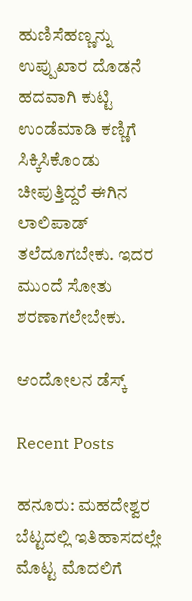ಹುಣಿಸೆಹಣ್ಣನ್ನು ಉಪ್ಪುಖಾರ ದೊಡನೆ ಹದವಾಗಿ ಕುಟ್ಟಿ ಉಂಡೆಮಾಡಿ ಕಣ್ಣಿಗೆ ಸಿಕ್ಕಿಸಿಕೊಂಡು ಚೀಪುತ್ತಿದ್ದರೆ ಈಗಿನ ಲಾಲಿಪಾಡ್ ತಲೆದೂಗಬೇಕು. ಇದರ ಮುಂದೆ ಸೋತು ಶರಣಾಗಲೇಬೇಕು.

ಆಂದೋಲನ ಡೆಸ್ಕ್

Recent Posts

ಹನೂರು: ಮಹದೇಶ್ವರ ಬೆಟ್ಟದಲ್ಲಿ ಇತಿಹಾಸದಲ್ಲೇ ಮೊಟ್ಟ ಮೊದಲಿಗೆ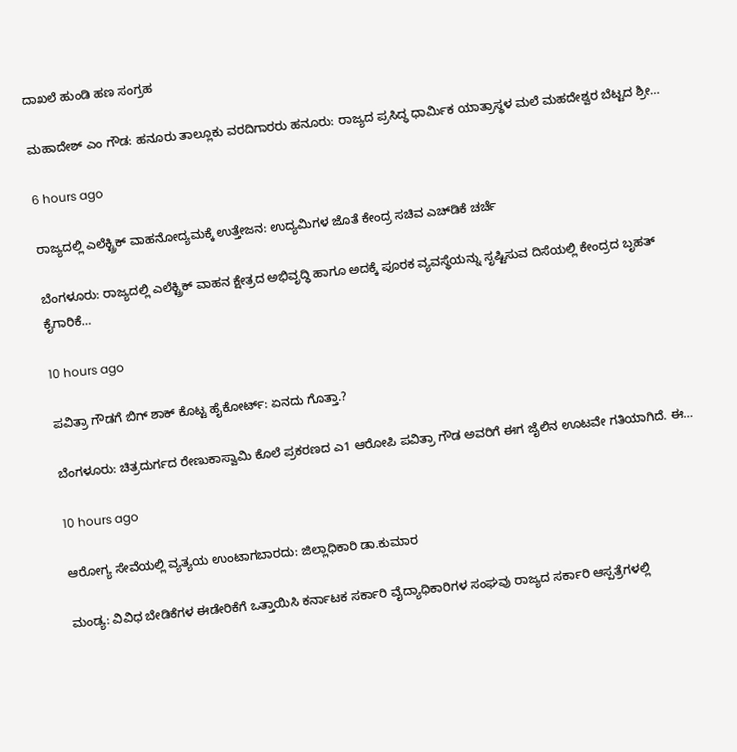ದಾಖಲೆ ಹುಂಡಿ ಹಣ ಸಂಗ್ರಹ

ಮಹಾದೇಶ್‌ ಎಂ ಗೌಡ: ಹನೂರು ತಾಲ್ಲೂಕು ವರದಿಗಾರರು ಹನೂರು: ರಾಜ್ಯದ ಪ್ರಸಿದ್ಧ ಧಾರ್ಮಿಕ ಯಾತ್ರಾಸ್ಥಳ ಮಲೆ ಮಹದೇಶ್ವರ ಬೆಟ್ಟದ ಶ್ರೀ…

6 hours ago

ರಾಜ್ಯದಲ್ಲಿ ಎಲೆಕ್ಟ್ರಿಕ್ ವಾಹನೋದ್ಯಮಕ್ಕೆ ಉತ್ತೇಜನ: ಉದ್ಯಮಿಗಳ ಜೊತೆ ಕೇಂದ್ರ ಸಚಿವ ಎಚ್‌ಡಿಕೆ ಚರ್ಚೆ

ಬೆಂಗಳೂರು: ರಾಜ್ಯದಲ್ಲಿ ಎಲೆಕ್ಟ್ರಿಕ್ ವಾಹನ ಕ್ಷೇತ್ರದ ಅಭಿವೃದ್ಧಿ ಹಾಗೂ ಅದಕ್ಕೆ ಪೂರಕ ವ್ಯವಸ್ಥೆಯನ್ನು ಸೃಷ್ಟಿಸುವ ದಿಸೆಯಲ್ಲಿ ಕೇಂದ್ರದ ಬೃಹತ್ ಕೈಗಾರಿಕೆ…

10 hours ago

ಪವಿತ್ರಾ ಗೌಡಗೆ ಬಿಗ್‌ ಶಾಕ್‌ ಕೊಟ್ಟ ಹೈಕೋರ್ಟ್: ಏನದು ಗೊತ್ತಾ.?

ಬೆಂಗಳೂರು: ಚಿತ್ರದುರ್ಗದ ರೇಣುಕಾಸ್ವಾಮಿ ಕೊಲೆ ಪ್ರಕರಣದ ಎ1 ಆರೋಪಿ ಪವಿತ್ರಾ ಗೌಡ ಅವರಿಗೆ ಈಗ ಜೈಲಿನ ಊಟವೇ ಗತಿಯಾಗಿದೆ. ಈ…

10 hours ago

ಆರೋಗ್ಯ ಸೇವೆಯಲ್ಲಿ ವ್ಯತ್ಯಯ ಉಂಟಾಗಬಾರದು: ಜಿಲ್ಲಾಧಿಕಾರಿ ಡಾ.ಕುಮಾರ

ಮಂಡ್ಯ: ವಿವಿಧ ಬೇಡಿಕೆಗಳ ಈಡೇರಿಕೆಗೆ ಒತ್ತಾಯಿಸಿ ಕರ್ನಾಟಕ ಸರ್ಕಾರಿ ವೈದ್ಯಾಧಿಕಾರಿಗಳ ಸಂಘವು ರಾಜ್ಯದ ಸರ್ಕಾರಿ ಆಸ್ಪತ್ರೆಗಳಲ್ಲಿ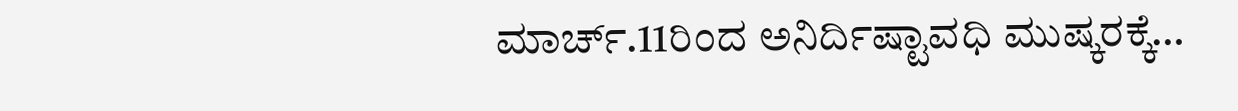ಮಾರ್ಚ್.11ರಿಂದ ಅನಿರ್ದಿಷ್ಟಾವಧಿ ಮುಷ್ಕರಕ್ಕೆ…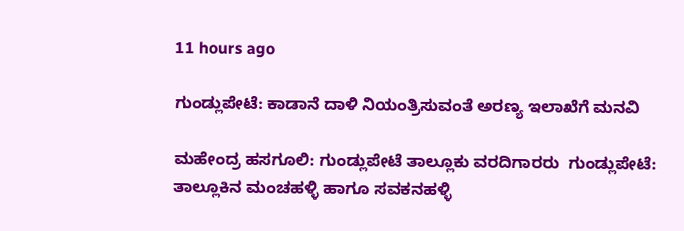11 hours ago

ಗುಂಡ್ಲುಪೇಟೆ: ಕಾಡಾನೆ ದಾಳಿ ನಿಯಂತ್ರಿಸುವಂತೆ ಅರಣ್ಯ ಇಲಾಖೆಗೆ ಮನವಿ

ಮಹೇಂದ್ರ ಹಸಗೂಲಿ: ಗುಂಡ್ಲುಪೇಟೆ ತಾಲ್ಲೂಕು ವರದಿಗಾರರು  ಗುಂಡ್ಲುಪೇಟೆ: ತಾಲ್ಲೂಕಿನ ಮಂಚಹಳ್ಳಿ ಹಾಗೂ ಸವಕನಹಳ್ಳಿ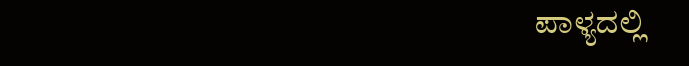ಪಾಳ್ಯದಲ್ಲಿ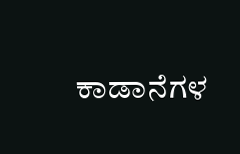ಕಾಡಾನೆಗಳ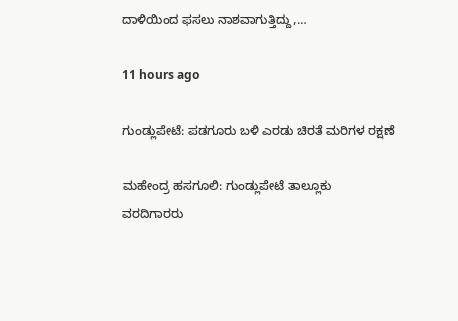ದಾಳಿಯಿಂದ ಫಸಲು ನಾಶವಾಗುತ್ತಿದ್ದು,…

11 hours ago

ಗುಂಡ್ಲುಪೇಟೆ: ಪಡಗೂರು ಬಳಿ ಎರಡು ಚಿರತೆ ಮರಿಗಳ ರಕ್ಷಣೆ

ಮಹೇಂದ್ರ ಹಸಗೂಲಿ: ಗುಂಡ್ಲುಪೇಟೆ ತಾಲ್ಲೂಕು ವರದಿಗಾರರು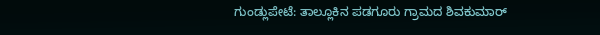ಗುಂಡ್ಲುಪೇಟೆ: ತಾಲ್ಲೂಕಿನ ಪಡಗೂರು ಗ್ರಾಮದ ಶಿವಕುಮಾರ್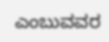ಎಂಬುವವರ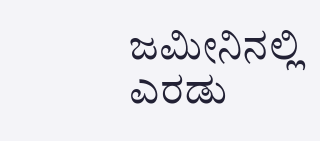ಜಮೀನಿನಲ್ಲಿ ಎರಡು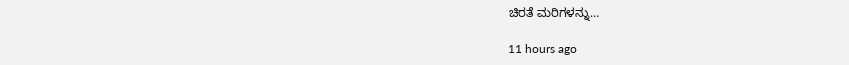ಚಿರತೆ ಮರಿಗಳನ್ನು…

11 hours ago